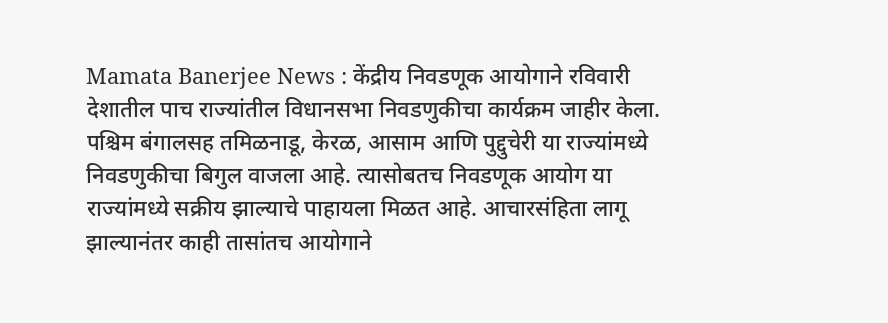Mamata Banerjee News : केंद्रीय निवडणूक आयोगाने रविवारी देशातील पाच राज्यांतील विधानसभा निवडणुकीचा कार्यक्रम जाहीर केला. पश्चिम बंगालसह तमिळनाडू, केरळ, आसाम आणि पुद्दुचेरी या राज्यांमध्ये निवडणुकीचा बिगुल वाजला आहे. त्यासोबतच निवडणूक आयोग या राज्यांमध्ये सक्रीय झाल्याचे पाहायला मिळत आहे. आचारसंहिता लागू झाल्यानंतर काही तासांतच आयोगाने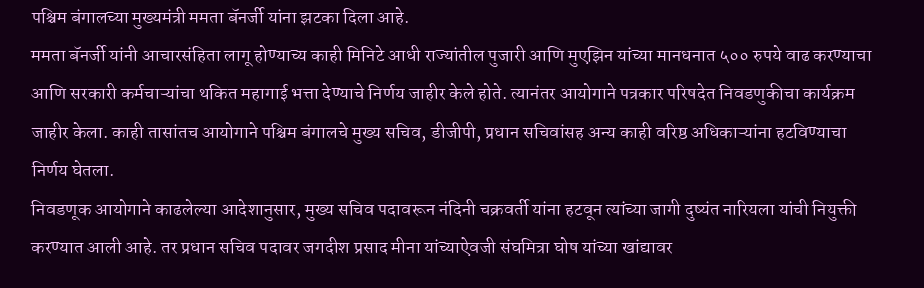पश्चिम बंगालच्या मुख्यमंत्री ममता बॅनर्जी यांना झटका दिला आहे.
ममता बॅनर्जी यांनी आचारसंहिता लागू होण्याच्य काही मिनिटे आधी राज्यांतील पुजारी आणि मुएझिन यांच्या मानधनात ५०० रुपये वाढ करण्याचा आणि सरकारी कर्मचाऱ्यांचा थकित महागाई भत्ता देण्याचे निर्णय जाहीर केले होते. त्यानंतर आयोगाने पत्रकार परिषदेत निवडणुकीचा कार्यक्रम जाहीर केला. काही तासांतच आयोगाने पश्चिम बंगालचे मुख्य सचिव, डीजीपी, प्रधान सचिवांसह अन्य काही वरिष्ठ अधिकाऱ्यांना हटविण्याचा निर्णय घेतला.
निवडणूक आयोगाने काढलेल्या आदेशानुसार, मुख्य सचिव पदावरून नंदिनी चक्रवर्ती यांना हटवून त्यांच्या जागी दुष्यंत नारियला यांची नियुक्ती करण्यात आली आहे. तर प्रधान सचिव पदावर जगदीश प्रसाद मीना यांच्याऐवजी संघमित्रा घोष यांच्या खांद्यावर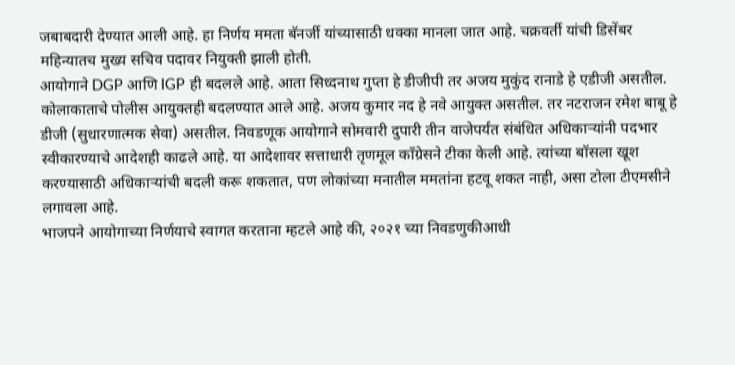जबाबदारी देण्यात आली आहे. हा निर्णय ममता बॅनर्जी यांच्यासाठी धक्का मानला जात आहे. चक्रवर्ती यांची डिसेंबर महिन्यातच मुख्य सचिव पदावर नियुक्ती झाली होती.
आयोगाने DGP आणि IGP ही बदलले आहे. आता सिध्दनाथ गुप्ता हे डीजीपी तर अजय मुकुंद रानाडे हे एडीजी असतील. कोलाकाताचे पोलीस आयुक्तही बदलण्यात आले आहे. अजय कुमार नद हे नवे आयुक्त असतील. तर नटराजन रमेश बाबू हे डीजी (सुधारणात्मक सेवा) असतील. निवडणूक आयोगाने सोमवारी दुपारी तीन वाजेपर्यंत संबंधित अधिकाऱ्यांनी पदभार स्वीकारण्याचे आदेशही काढले आहे. या आदेशावर सत्ताधारी तृणमूल काँग्रेसने टीका केली आहे. त्यांच्या बॉसला खूश करण्यासाठी अधिकाऱ्यांची बदली करू शकतात, पण लोकांच्या मनातील ममतांना हटवू शकत नाही, असा टोला टीएमसीने लगावला आहे.
भाजपने आयोगाच्या निर्णयाचे स्वागत करताना म्हटले आहे की, २०२१ च्या निवडणुकीआधी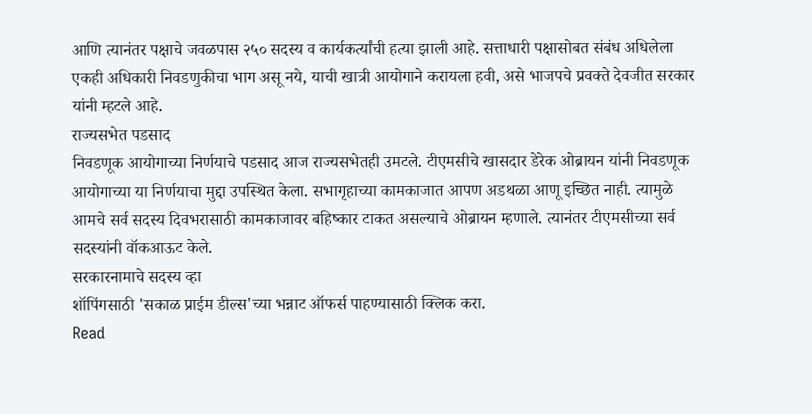आणि त्यानंतर पक्षाचे जवळपास २५० सदस्य व कार्यकर्त्यांची हत्या झाली आहे. सत्ताधारी पक्षासोबत संबंध अधिलेला एकही अधिकारी निवडणुकीचा भाग असू नये, याची खात्री आयोगाने करायला हवी, असे भाजपचे प्रवक्ते देवजीत सरकार यांनी म्हटले आहे.
राज्यसभेत पडसाद
निवडणूक आयोगाच्या निर्णयाचे पडसाद आज राज्यसभेतही उमटले. टीएमसीचे खासदार डेरेक ओब्रायन यांनी निवडणूक आयोगाच्या या निर्णयाचा मुद्दा उपस्थित केला. सभागृहाच्या कामकाजात आपण अडथळा आणू इच्छित नाही. त्यामुळे आमचे सर्व सदस्य दिवभरासाठी कामकाजावर बहिष्कार टाकत असल्याचे ओब्रायन म्हणाले. त्यानंतर टीएमसीच्या सर्व सदस्यांनी वॉकआऊट केले.
सरकारनामाचे सदस्य व्हा
शॉपिंगसाठी 'सकाळ प्राईम डील्स'च्या भन्नाट ऑफर्स पाहण्यासाठी क्लिक करा.
Read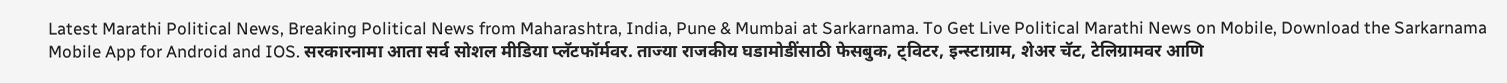Latest Marathi Political News, Breaking Political News from Maharashtra, India, Pune & Mumbai at Sarkarnama. To Get Live Political Marathi News on Mobile, Download the Sarkarnama Mobile App for Android and IOS. सरकारनामा आता सर्व सोशल मीडिया प्लॅटफॉर्मवर. ताज्या राजकीय घडामोडींसाठी फेसबुक, ट्विटर, इन्स्टाग्राम, शेअर चॅट, टेलिग्रामवर आणि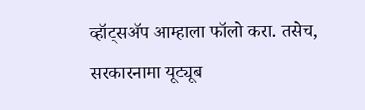व्हॉट्सॲप आम्हाला फॉलो करा. तसेच, सरकारनामा यूट्यूब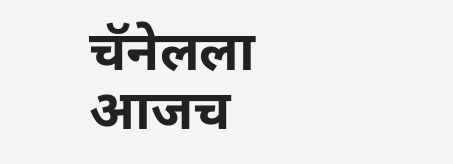चॅनेलला आजच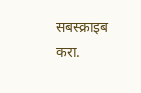सबस्क्राइब करा.